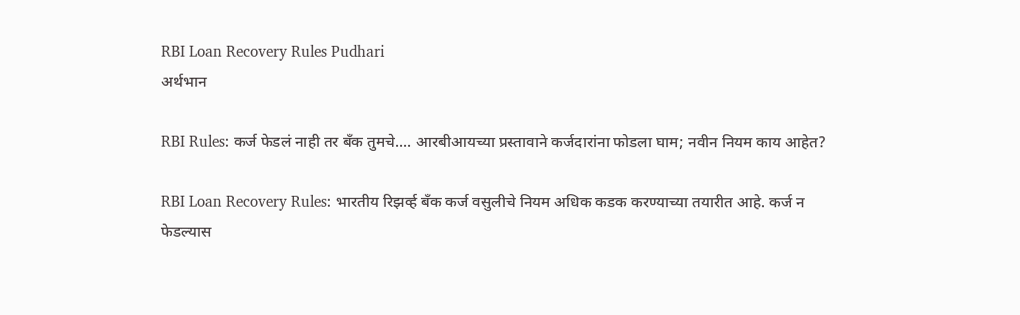RBI Loan Recovery Rules Pudhari
अर्थभान

RBI Rules: कर्ज फेडलं नाही तर बँक तुमचे.... आरबीआयच्या प्रस्तावाने कर्जदारांना फोडला घाम; नवीन नियम काय आहेत?

RBI Loan Recovery Rules: भारतीय रिझर्व्ह बँक कर्ज वसुलीचे नियम अधिक कडक करण्याच्या तयारीत आहे. कर्ज न फेडल्यास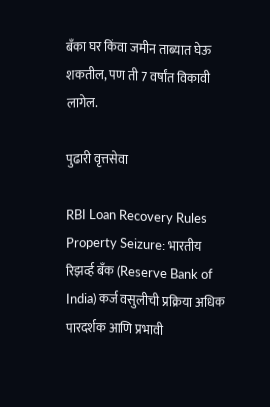बँका घर किंवा जमीन ताब्यात घेऊ शकतील, पण ती 7 वर्षांत विकावी लागेल.

पुढारी वृत्तसेवा

RBI Loan Recovery Rules Property Seizure: भारतीय रिझर्व्ह बँक (Reserve Bank of India) कर्ज वसुलीची प्रक्रिया अधिक पारदर्शक आणि प्रभावी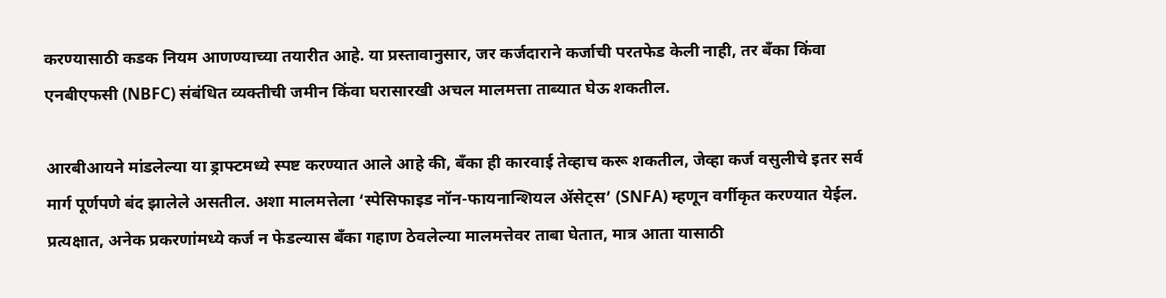करण्यासाठी कडक नियम आणण्याच्या तयारीत आहे. या प्रस्तावानुसार, जर कर्जदाराने कर्जाची परतफेड केली नाही, तर बँका किंवा एनबीएफसी (NBFC) संबंधित व्यक्तीची जमीन किंवा घरासारखी अचल मालमत्ता ताब्यात घेऊ शकतील.

आरबीआयने मांडलेल्या या ड्राफ्टमध्ये स्पष्ट करण्यात आले आहे की, बँका ही कारवाई तेव्हाच करू शकतील, जेव्हा कर्ज वसुलीचे इतर सर्व मार्ग पूर्णपणे बंद झालेले असतील. अशा मालमत्तेला ‘स्पेसिफाइड नॉन-फायनान्शियल ॲसेट्स’ (SNFA) म्हणून वर्गीकृत करण्यात येईल. प्रत्यक्षात, अनेक प्रकरणांमध्ये कर्ज न फेडल्यास बँका गहाण ठेवलेल्या मालमत्तेवर ताबा घेतात, मात्र आता यासाठी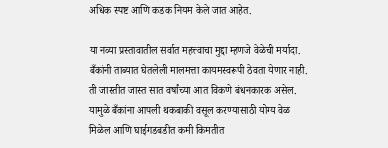अधिक स्पष्ट आणि कडक नियम केले जात आहेत.

या नव्या प्रस्तावातील सर्वात महत्त्वाचा मुद्दा म्हणजे वेळेची मर्यादा. बँकांनी ताब्यात घेतलेली मालमत्ता कायमस्वरूपी ठेवता येणार नाही. ती जास्तीत जास्त सात वर्षांच्या आत विकणे बंधनकारक असेल. यामुळे बँकांना आपली थकबाकी वसूल करण्यासाठी योग्य वेळ मिळेल आणि घाईगडबडीत कमी किमतीत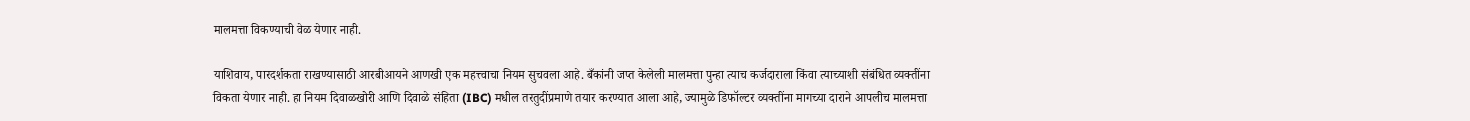मालमत्ता विकण्याची वेळ येणार नाही.

याशिवाय, पारदर्शकता राखण्यासाठी आरबीआयने आणखी एक महत्त्वाचा नियम सुचवला आहे. बँकांनी जप्त केलेली मालमत्ता पुन्हा त्याच कर्जदाराला किंवा त्याच्याशी संबंधित व्यक्तींना विकता येणार नाही. हा नियम दिवाळखोरी आणि दिवाळे संहिता (IBC) मधील तरतुदींप्रमाणे तयार करण्यात आला आहे, ज्यामुळे डिफॉल्टर व्यक्तींना मागच्या दाराने आपलीच मालमत्ता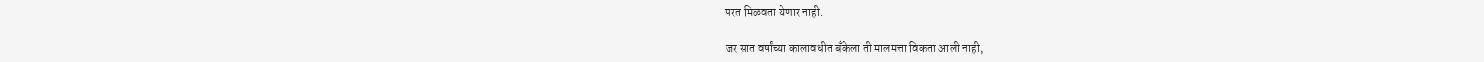परत मिळवता येणार नाही.

जर सात वर्षांच्या कालावधीत बँकेला ती मालमत्ता विकता आली नाही,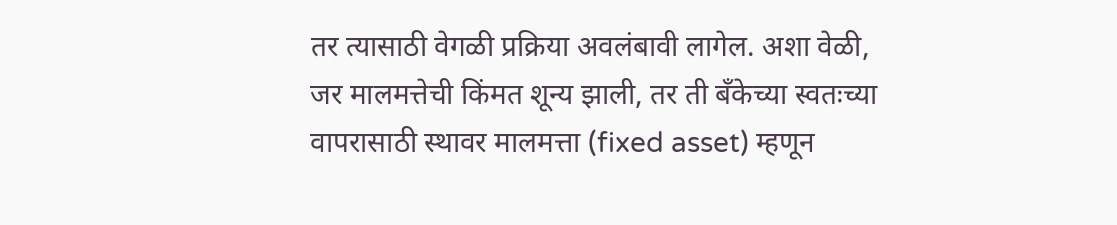तर त्यासाठी वेगळी प्रक्रिया अवलंबावी लागेल. अशा वेळी, जर मालमत्तेची किंमत शून्य झाली, तर ती बँकेच्या स्वतःच्या वापरासाठी स्थावर मालमत्ता (fixed asset) म्हणून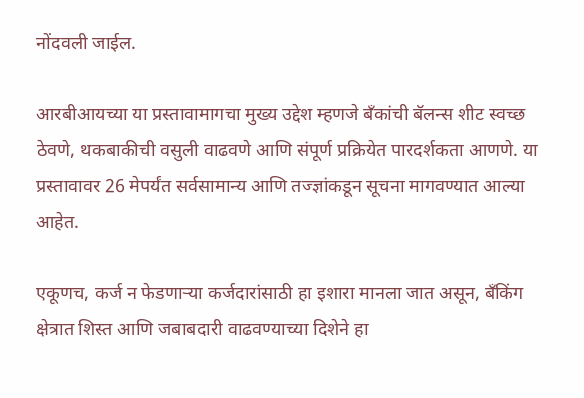नोंदवली जाईल.

आरबीआयच्या या प्रस्तावामागचा मुख्य उद्देश म्हणजे बँकांची बॅलन्स शीट स्वच्छ ठेवणे, थकबाकीची वसुली वाढवणे आणि संपूर्ण प्रक्रियेत पारदर्शकता आणणे. या प्रस्तावावर 26 मेपर्यंत सर्वसामान्य आणि तज्ज्ञांकडून सूचना मागवण्यात आल्या आहेत.

एकूणच, कर्ज न फेडणाऱ्या कर्जदारांसाठी हा इशारा मानला जात असून, बँकिंग क्षेत्रात शिस्त आणि जबाबदारी वाढवण्याच्या दिशेने हा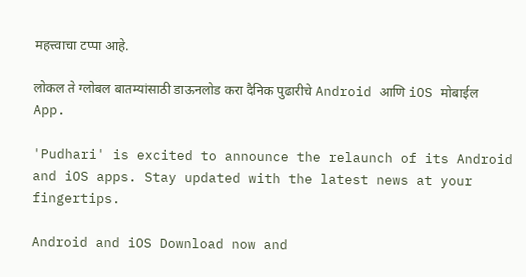महत्त्वाचा टप्पा आहे.

लोकल ते ग्लोबल बातम्यांसाठी डाऊनलोड करा दैनिक पुढारीचे Android आणि iOS मोबाईल App.

'Pudhari' is excited to announce the relaunch of its Android and iOS apps. Stay updated with the latest news at your fingertips.

Android and iOS Download now and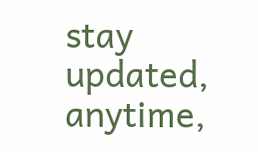stay updated, anytime,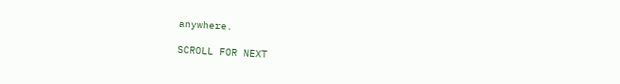anywhere.

SCROLL FOR NEXT